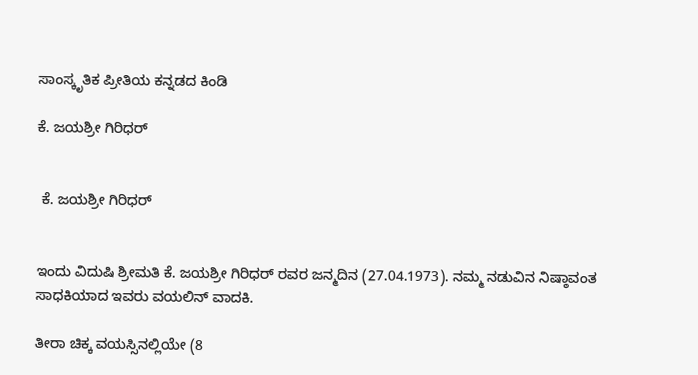ಸಾಂಸ್ಕೃತಿಕ ಪ್ರೀತಿಯ ಕನ್ನಡದ ಕಿಂಡಿ

ಕೆ. ಜಯಶ್ರೀ ಗಿರಿಧರ್


 ಕೆ. ಜಯಶ್ರೀ ಗಿರಿಧರ್


ಇಂದು ವಿದುಷಿ ಶ್ರೀಮತಿ ಕೆ. ಜಯಶ್ರೀ ಗಿರಿಧರ್ ರವರ ಜನ್ಮದಿನ (27.04.1973). ನಮ್ಮ ನಡುವಿನ ನಿಷ್ಠಾವಂತ ಸಾಧಕಿಯಾದ ಇವರು ವಯಲಿನ್ ವಾದಕಿ.

ತೀರಾ ಚಿಕ್ಕ ವಯಸ್ಸಿನಲ್ಲಿಯೇ (8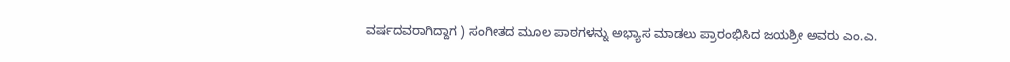ವರ್ಷದವರಾಗಿದ್ದಾಗ ) ಸಂಗೀತದ ಮೂಲ ಪಾಠಗಳನ್ನು ಅಭ್ಯಾಸ ಮಾಡಲು ಪ್ರಾರಂಭಿಸಿದ ಜಯಶ್ರೀ ಅವರು ಎಂ.ಎ.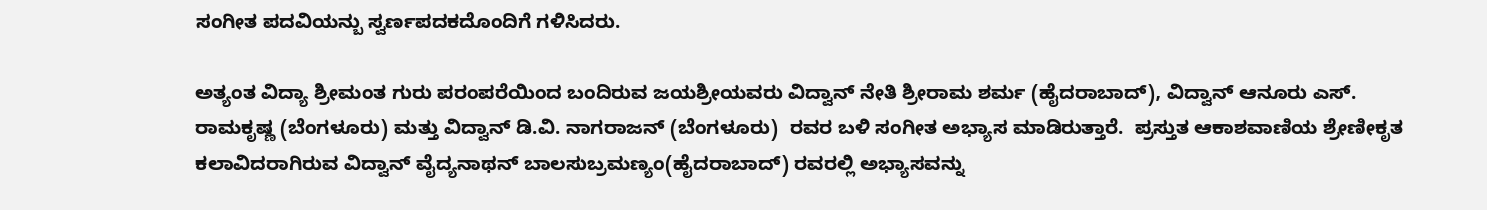ಸಂಗೀತ ಪದವಿಯನ್ಬು ಸ್ವರ್ಣಪದಕದೊಂದಿಗೆ ಗಳಿಸಿದರು.

ಅತ್ಯಂತ ವಿದ್ಯಾ ಶ್ರೀಮಂತ ಗುರು ಪರಂಪರೆಯಿಂದ ಬಂದಿರುವ ಜಯಶ್ರೀಯವರು ವಿದ್ವಾನ್ ನೇತಿ ಶ್ರೀರಾಮ ಶರ್ಮ (ಹೈದರಾಬಾದ್), ವಿದ್ವಾನ್ ಆನೂರು ಎಸ್. ರಾಮಕೃಷ್ಣ (ಬೆಂಗಳೂರು) ಮತ್ತು ವಿದ್ವಾನ್ ಡಿ.ವಿ. ನಾಗರಾಜನ್ (ಬೆಂಗಳೂರು)  ರವರ ಬಳಿ ಸಂಗೀತ ಅಭ್ಯಾಸ ಮಾಡಿರುತ್ತಾರೆ.  ಪ್ರಸ್ತುತ ಆಕಾಶವಾಣಿಯ ಶ್ರೇಣೀಕೃತ ಕಲಾವಿದರಾಗಿರುವ ವಿದ್ವಾನ್ ವೈದ್ಯನಾಥನ್ ಬಾಲಸುಬ್ರಮಣ್ಯಂ(ಹೈದರಾಬಾದ್) ರವರಲ್ಲಿ ಅಭ್ಯಾಸವನ್ನು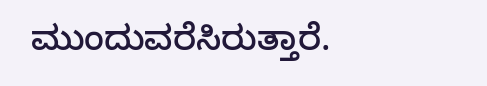ಮುಂದುವರೆಸಿರುತ್ತಾರೆ.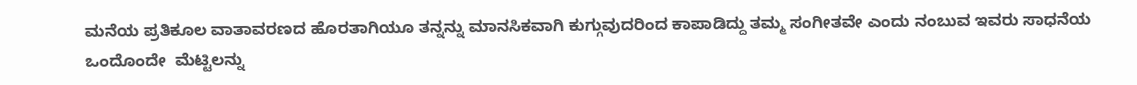ಮನೆಯ ಪ್ರತಿಕೂಲ ವಾತಾವರಣದ ಹೊರತಾಗಿಯೂ ತನ್ನನ್ನು ಮಾನಸಿಕವಾಗಿ ಕುಗ್ಗುವುದರಿಂದ ಕಾಪಾಡಿದ್ದು ತಮ್ಮ ಸಂಗೀತವೇ ಎಂದು ನಂಬುವ ಇವರು ಸಾಧನೆಯ ಒಂದೊಂದೇ  ಮೆಟ್ಟಿಲನ್ನು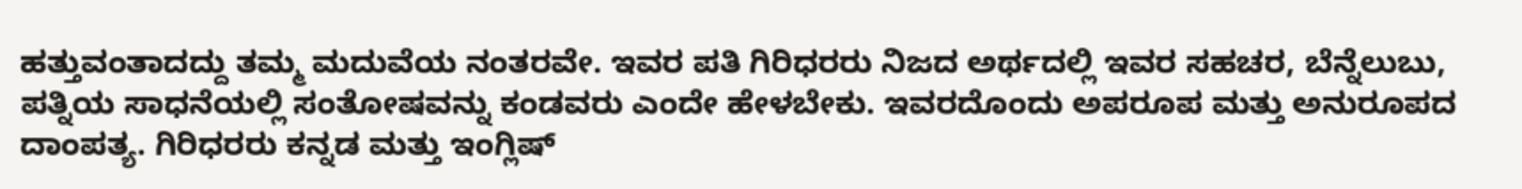ಹತ್ತುವಂತಾದದ್ದು ತಮ್ಮ ಮದುವೆಯ ನಂತರವೇ. ಇವರ ಪತಿ ಗಿರಿಧರರು ನಿಜದ ಅರ್ಥದಲ್ಲಿ ಇವರ ಸಹಚರ, ಬೆನ್ನೆಲುಬು, ಪತ್ನಿಯ ಸಾಧನೆಯಲ್ಲಿ ಸಂತೋಷವನ್ನು ಕಂಡವರು ಎಂದೇ ಹೇಳಬೇಕು. ಇವರದೊಂದು ಅಪರೂಪ ಮತ್ತು ಅನುರೂಪದ ದಾಂಪತ್ಯ. ಗಿರಿಧರರು ಕನ್ನಡ ಮತ್ತು ಇಂಗ್ಲಿಷ್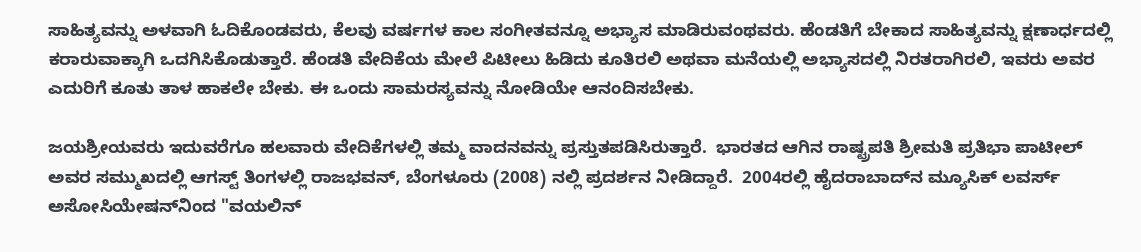ಸಾಹಿತ್ಯವನ್ನು ಅಳವಾಗಿ ಓದಿಕೊಂಡವರು, ಕೆಲವು ವರ್ಷಗಳ ಕಾಲ ಸಂಗೀತವನ್ನೂ ಅಭ್ಯಾಸ ಮಾಡಿರುವಂಥವರು. ಹೆಂಡತಿಗೆ ಬೇಕಾದ ಸಾಹಿತ್ಯವನ್ನು ಕ್ಷಣಾರ್ಧದಲ್ಲಿ  ಕರಾರುವಾಕ್ಕಾಗಿ ಒದಗಿಸಿಕೊಡುತ್ತಾರೆ. ಹೆಂಡತಿ ವೇದಿಕೆಯ ಮೇಲೆ ಪಿಟೀಲು ಹಿಡಿದು ಕೂತಿರಲಿ ಅಥವಾ ಮನೆಯಲ್ಲಿ ಅಭ್ಯಾಸದಲ್ಲಿ ನಿರತರಾಗಿರಲಿ, ಇವರು ಅವರ ಎದುರಿಗೆ ಕೂತು ತಾಳ ಹಾಕಲೇ ಬೇಕು. ಈ ಒಂದು ಸಾಮರಸ್ಯವನ್ನು ನೋಡಿಯೇ ಆನಂದಿಸಬೇಕು.

ಜಯಶ್ರೀಯವರು ಇದುವರೆಗೂ ಹಲವಾರು ವೇದಿಕೆಗಳಲ್ಲಿ ತಮ್ಮ ವಾದನವನ್ನು ಪ್ರಸ್ತುತಪಡಿಸಿರುತ್ತಾರೆ.  ಭಾರತದ ಆಗಿನ ರಾಷ್ಟ್ರಪತಿ ಶ್ರೀಮತಿ ಪ್ರತಿಭಾ ಪಾಟೀಲ್ ಅವರ ಸಮ್ಮುಖದಲ್ಲಿ ಆಗಸ್ಟ್ ತಿಂಗಳಲ್ಲಿ ರಾಜಭವನ್, ಬೆಂಗಳೂರು (2008) ನಲ್ಲಿ ಪ್ರದರ್ಶನ ನೀಡಿದ್ದಾರೆ.  2004ರಲ್ಲಿ ಹೈದರಾಬಾದ್‌ನ ಮ್ಯೂಸಿಕ್ ಲವರ್ಸ್ ಅಸೋಸಿಯೇಷನ್‌ನಿಂದ "ವಯಲಿನ್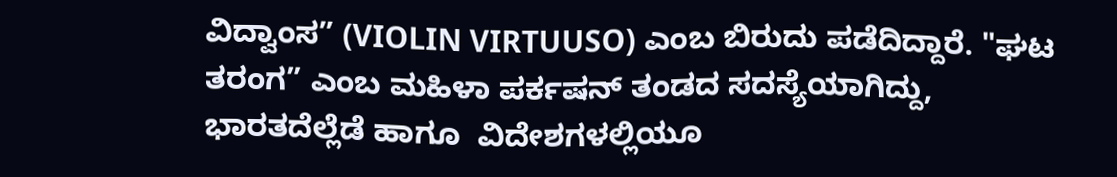ವಿದ್ವಾಂಸ” (VIOLIN VIRTUUSO) ಎಂಬ ಬಿರುದು ಪಡೆದಿದ್ದಾರೆ. "ಘಟ ತರಂಗ” ಎಂಬ ಮಹಿಳಾ ಪರ್ಕಷನ್ ತಂಡದ ಸದಸ್ಯೆಯಾಗಿದ್ದು, ಭಾರತದೆಲ್ಲೆಡೆ ಹಾಗೂ  ವಿದೇಶಗಳಲ್ಲಿಯೂ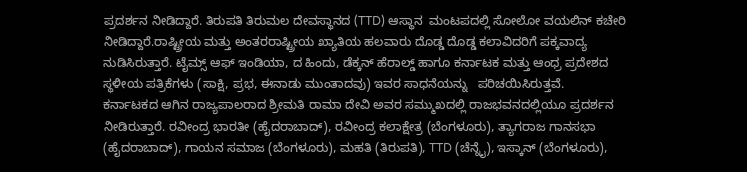ಪ್ರದರ್ಶನ ನೀಡಿದ್ದಾರೆ. ತಿರುಪತಿ ತಿರುಮಲ ದೇವಸ್ಥಾನದ (TTD) ಆಸ್ಥಾನ  ಮಂಟಪದಲ್ಲಿ ಸೋಲೋ ವಯಲಿನ್ ಕಚೇರಿ ನೀಡಿದ್ದಾರೆ.ರಾಷ್ಟ್ರೀಯ ಮತ್ತು ಅಂತರರಾಷ್ಟ್ರೀಯ ಖ್ಯಾತಿಯ ಹಲವಾರು ದೊಡ್ಡ ದೊಡ್ಡ ಕಲಾವಿದರಿಗೆ ಪಕ್ಕವಾದ್ಯ ನುಡಿಸಿರುತ್ತಾರೆ. ಟೈಮ್ಸ್ ಆಫ್ ಇಂಡಿಯಾ, ದ ಹಿಂದು, ಡೆಕ್ಕನ್ ಹೆರಾಲ್ಡ್ ಹಾಗೂ ಕರ್ನಾಟಕ ಮತ್ತು ಆಂಧ್ರ ಪ್ರದೇಶದ ಸ್ಥಳೀಯ ಪತ್ರಿಕೆಗಳು (ಸಾಕ್ಷಿ, ಪ್ರಭ, ಈನಾಡು ಮುಂತಾದವು) ಇವರ ಸಾಧನೆಯನ್ನು   ಪರಿಚಯಿಸಿರುತ್ತವೆ.
ಕರ್ನಾಟಕದ ಆಗಿನ ರಾಜ್ಯಪಾಲರಾದ ಶ್ರೀಮತಿ ರಾಮಾ ದೇವಿ ಅವರ ಸಮ್ಮುಖದಲ್ಲಿ ರಾಜಭವನದಲ್ಲಿಯೂ ಪ್ರದರ್ಶನ ನೀಡಿರುತ್ತಾರೆ. ರವೀಂದ್ರ ಭಾರತೀ (ಹೈದರಾಬಾದ್), ರವೀಂದ್ರ ಕಲಾಕ್ಷೇತ್ರ (ಬೆಂಗಳೂರು), ತ್ಯಾಗರಾಜ ಗಾನಸಭಾ (ಹೈದರಾಬಾದ್), ಗಾಯನ ಸಮಾಜ (ಬೆಂಗಳೂರು), ಮಹತಿ (ತಿರುಪತಿ), TTD (ಚೆನ್ನೈ), ಇಸ್ಕಾನ್ (ಬೆಂಗಳೂರು),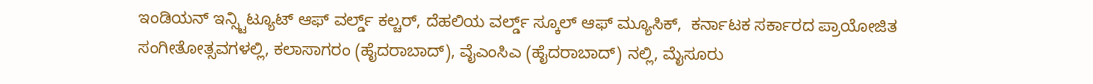ಇಂಡಿಯನ್ ಇನ್ಸ್ಟಿಟ್ಯೂಟ್ ಆಫ್ ವರ್ಲ್ಡ್ ಕಲ್ಚರ್, ದೆಹಲಿಯ ವರ್ಲ್ಡ್ ಸ್ಕೂಲ್ ಆಫ್ ಮ್ಯೂಸಿಕ್‌,  ಕರ್ನಾಟಕ ಸರ್ಕಾರದ ಪ್ರಾಯೋಜಿತ ಸಂಗೀತೋತ್ಸವಗಳಲ್ಲಿ, ಕಲಾಸಾಗರಂ (ಹೈದರಾಬಾದ್), ವೈಎಂಸಿಎ (ಹೈದರಾಬಾದ್) ನಲ್ಲಿ, ಮೈಸೂರು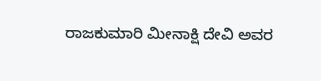ರಾಜಕುಮಾರಿ ಮೀನಾಕ್ಷಿ ದೇವಿ ಅವರ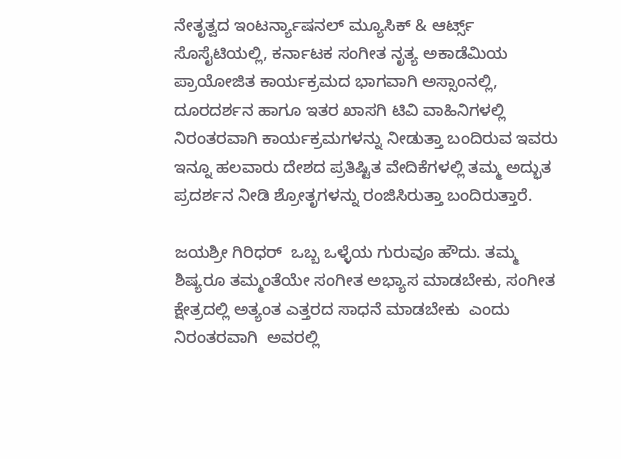ನೇತೃತ್ವದ ಇಂಟರ್ನ್ಯಾಷನಲ್ ಮ್ಯೂಸಿಕ್ & ಆರ್ಟ್ಸ್ ಸೊಸೈಟಿಯಲ್ಲಿ, ಕರ್ನಾಟಕ ಸಂಗೀತ ನೃತ್ಯ ಅಕಾಡೆಮಿಯ ಪ್ರಾಯೋಜಿತ ಕಾರ್ಯಕ್ರಮದ ಭಾಗವಾಗಿ ಅಸ್ಸಾಂನಲ್ಲಿ, ದೂರದರ್ಶನ ಹಾಗೂ ಇತರ ಖಾಸಗಿ ಟಿವಿ ವಾಹಿನಿಗಳಲ್ಲಿ ನಿರಂತರವಾಗಿ ಕಾರ್ಯಕ್ರಮಗಳನ್ನು ನೀಡುತ್ತಾ ಬಂದಿರುವ ಇವರು   ಇನ್ನೂ ಹಲವಾರು ದೇಶದ ಪ್ರತಿಷ್ಟಿತ ವೇದಿಕೆಗಳಲ್ಲಿ ತಮ್ಮ ಅದ್ಭುತ ಪ್ರದರ್ಶನ ನೀಡಿ ಶ್ರೋತೃಗಳನ್ನು ರಂಜಿಸಿರುತ್ತಾ ಬಂದಿರುತ್ತಾರೆ.

ಜಯಶ್ರೀ ಗಿರಿಧರ್  ಒಬ್ಬ ಒಳ್ಳೆಯ ಗುರುವೂ ಹೌದು. ತಮ್ಮ ಶಿಷ್ಯರೂ ತಮ್ಮಂತೆಯೇ ಸಂಗೀತ ಅಭ್ಯಾಸ ಮಾಡಬೇಕು, ಸಂಗೀತ ಕ್ಷೇತ್ರದಲ್ಲಿ ಅತ್ಯಂತ ಎತ್ತರದ ಸಾಧನೆ ಮಾಡಬೇಕು  ಎಂದು ನಿರಂತರವಾಗಿ  ಅವರಲ್ಲಿ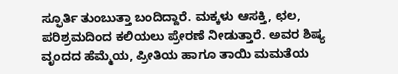ಸ್ಫೂರ್ತಿ ತುಂಬುತ್ತಾ ಬಂದಿದ್ದಾರೆ. ಮಕ್ಕಳು ಆಸಕ್ತಿ, ಛಲ, ಪರಿಶ್ರಮದಿಂದ ಕಲಿಯಲು ಪ್ರೇರಣೆ ನೀಡುತ್ತಾರೆ. ಅವರ ಶಿಷ್ಯ ವೃಂದದ ಹೆಮ್ಮೆಯ, ಪ್ರೀತಿಯ ಹಾಗೂ ತಾಯಿ ಮಮತೆಯ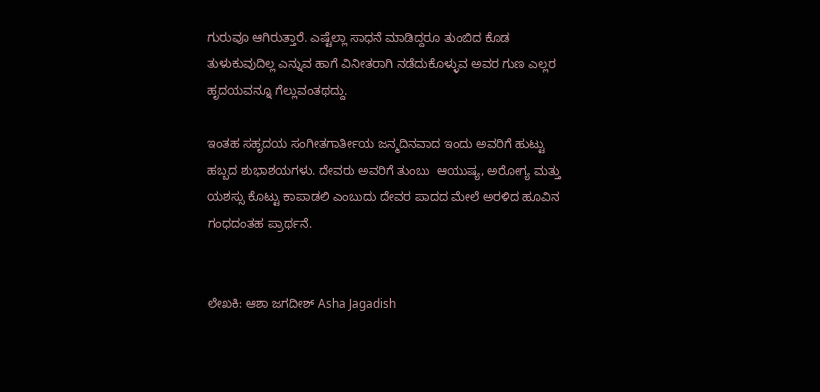ಗುರುವೂ ಆಗಿರುತ್ತಾರೆ. ಎಷ್ಟೆಲ್ಲಾ ಸಾಧನೆ ಮಾಡಿದ್ದರೂ ತುಂಬಿದ ಕೊಡ ತುಳುಕುವುದಿಲ್ಲ ಎನ್ನುವ ಹಾಗೆ ವಿನೀತರಾಗಿ ನಡೆದುಕೊಳ್ಳುವ ಅವರ ಗುಣ ಎಲ್ಲರ ಹೃದಯವನ್ನೂ ಗೆಲ್ಲುವಂತಥದ್ದು.

ಇಂತಹ ಸಹೃದಯ ಸಂಗೀತಗಾರ್ತೀಯ ಜನ್ಮದಿನವಾದ ಇಂದು ಅವರಿಗೆ ಹುಟ್ಟು ಹಬ್ಬದ ಶುಭಾಶಯಗಳು. ದೇವರು ಅವರಿಗೆ ತುಂಬು  ಆಯುಷ್ಯ, ಅರೋಗ್ಯ ಮತ್ತು ಯಶಸ್ಸು ಕೊಟ್ಟು ಕಾಪಾಡಲಿ ಎಂಬುದು ದೇವರ ಪಾದದ ಮೇಲೆ ಅರಳಿದ ಹೂವಿನ ಗಂಧದಂತಹ ಪ್ರಾರ್ಥನೆ.


ಲೇಖಕಿ: ಆಶಾ ಜಗದೀಶ್ Asha Jagadish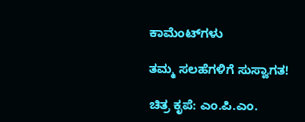ಕಾಮೆಂಟ್‌ಗಳು

ತಮ್ಮ ಸಲಹೆಗಳಿಗೆ ಸುಸ್ವಾಗತ!

ಚಿತ್ರ ಕೃಪೆ: ಎಂ.ಪಿ.ಎಂ.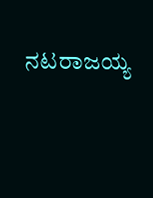ನಟರಾಜಯ್ಯ